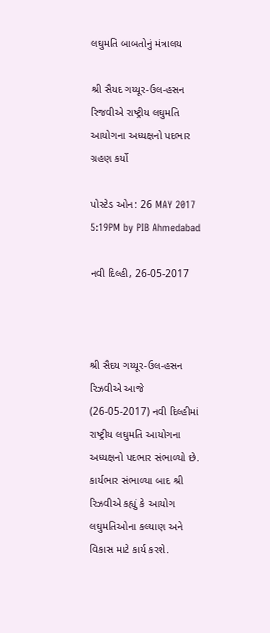લઘુમતિ બાબતોનું મંત્રાલય

શ્રી સૈયદ ગય્યૂર-ઉલ-હસન રિજવીએ રાષ્ટ્રીય લઘુમતિ આયોગના અધ્યક્ષનો પદભાર ગ્રહણ કર્યો

પોસ્ટેડ ઓન: 26 MAY 2017 5:19PM by PIB Ahmedabad

નવી દિલ્હી, 26-05-2017



શ્રી સૈદય ગય્યૂર-ઉલ-હસન રિઝવીએ આજે (26-05-2017) નવી દિલ્હીમાં રાષ્ટ્રીય લઘુમતિ આયોગના અધ્યક્ષનો પદભાર સંભાળ્યો છે. કાર્યભાર સંભાળ્યા બાદ શ્રી રિઝવીએ કહ્યું કે આયોગ લઘુમતિઓના કલ્યાણ અને વિકાસ માટે કાર્ય કરશે.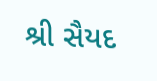શ્રી સૈયદ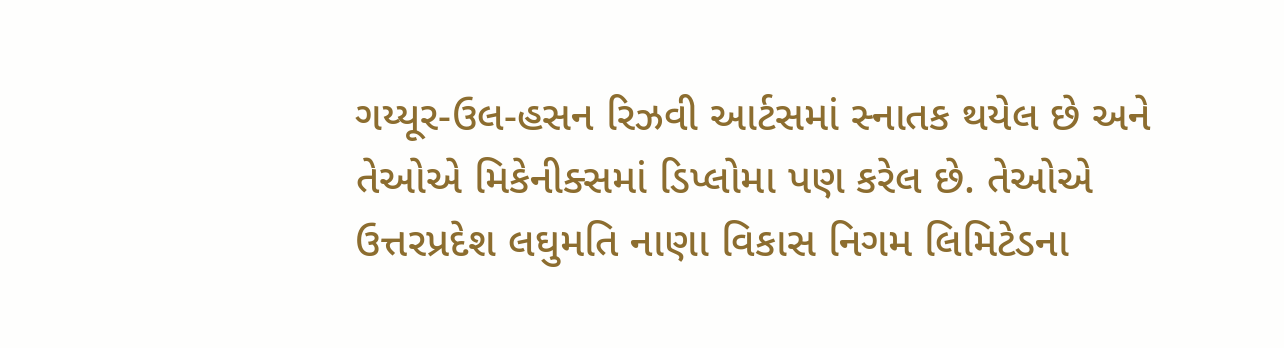ગય્યૂર-ઉલ-હસન રિઝવી આર્ટસમાં સ્નાતક થયેલ છે અને તેઓએ મિકેનીક્સમાં ડિપ્લોમા પણ કરેલ છે. તેઓએ ઉત્તરપ્રદેશ લઘુમતિ નાણા વિકાસ નિગમ લિમિટેડના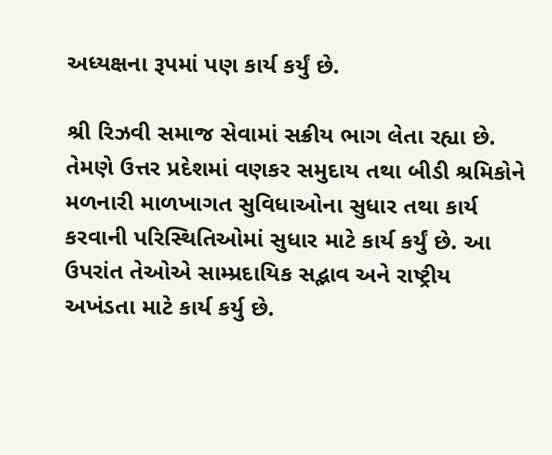અધ્યક્ષના રૂપમાં પણ કાર્ય કર્યું છે.

શ્રી રિઝવી સમાજ સેવામાં સક્રીય ભાગ લેતા રહ્યા છે. તેમણે ઉત્તર પ્રદેશમાં વણકર સમુદાય તથા બીડી શ્રમિકોને મળનારી માળખાગત સુવિધાઓના સુધાર તથા કાર્ય કરવાની પરિસ્થિતિઓમાં સુધાર માટે કાર્ય કર્યું છે. આ ઉપરાંત તેઓએ સામ્પ્રદાયિક સદ્ભાવ અને રાષ્ટ્રીય અખંડતા માટે કાર્ય કર્યુ છે.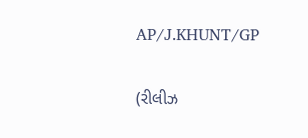AP/J.KHUNT/GP


(રીલીઝ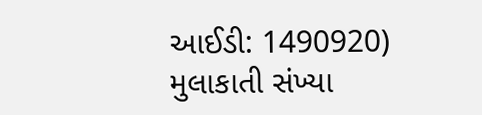આઈડી: 1490920) મુલાકાતી સંખ્યા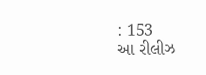: 153
આ રીલીઝ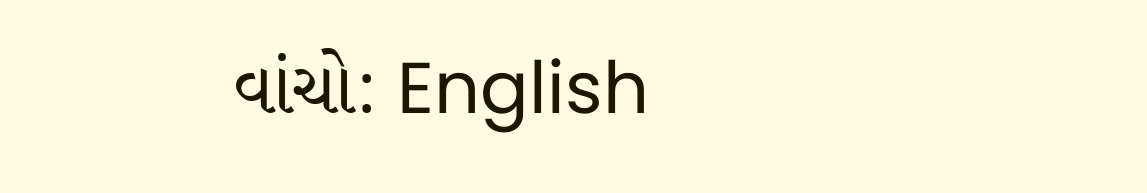વાંચો: English